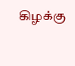கிழக்கு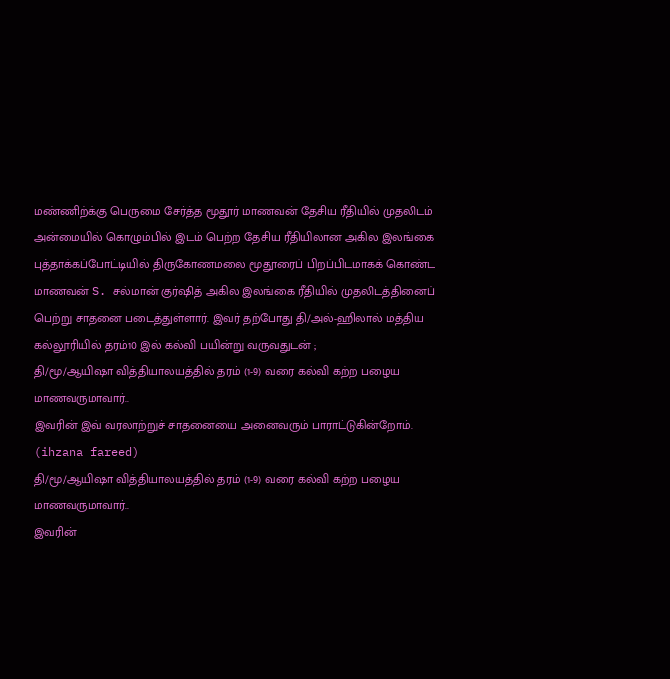மண்ணிற்க்கு பெருமை சேர்த்த மூதூர் மாணவன் தேசிய ரீதியில் முதலிடம்
அன்மையில் கொழும்பில் இடம் பெற்ற தேசிய ரீதியிலான அகில இலங்கை புத்தாக்கப்போட்டியில் திருகோணமலை மூதூரைப் பிறப்பிடமாகக் கொண்ட மாணவன் S. சல்மான் குர்ஷித் அகில இலங்கை ரீதியில் முதலிடத்தினைப் பெற்று சாதனை படைத்துள்ளார். இவர் தற்போது தி/அல்-ஹிலால் மத்திய கல்லூரியில் தரம்10 இல் கல்வி பயின்று வருவதுடன் ;
தி/மூ/ஆயிஷா வித்தியாலயத்தில் தரம் (1-9) வரை கல்வி கற்ற பழைய மாணவருமாவார்..
இவரின் இவ் வரலாற்றுச் சாதனையை அனைவரும் பாராட்டுகின்றோம்.
(ihzana fareed)
தி/மூ/ஆயிஷா வித்தியாலயத்தில் தரம் (1-9) வரை கல்வி கற்ற பழைய மாணவருமாவார்..
இவரின்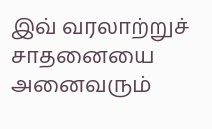இவ் வரலாற்றுச் சாதனையை அனைவரும்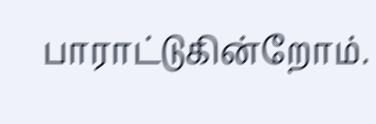பாராட்டுகின்றோம்.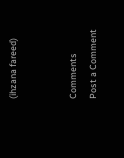(ihzana fareed)


Comments
Post a Comment